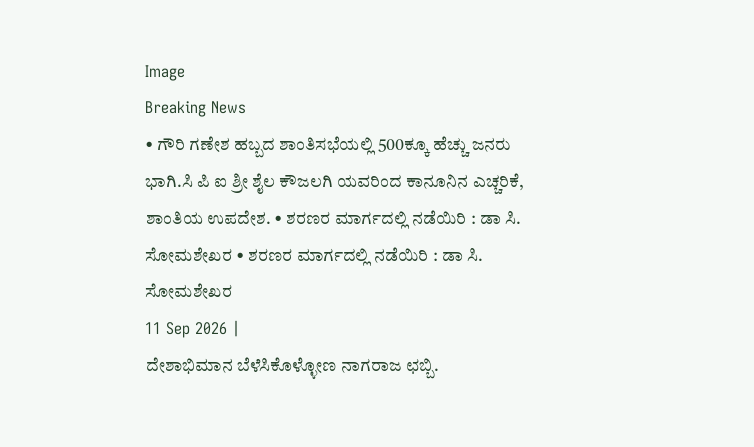Image
Breaking News
• ಗೌರಿ ಗಣೇಶ ಹಬ್ಬದ ಶಾಂತಿಸಭೆಯಲ್ಲಿ 500ಕ್ಕೂ ಹೆಚ್ಚು ಜನರು ಭಾಗಿ.ಸಿ ಪಿ ಐ ಶ್ರೀ ಶೈಲ ಕೌಜಲಗಿ ಯವರಿಂದ ಕಾನೂನಿನ ಎಚ್ಚರಿಕೆ, ಶಾಂತಿಯ ಉಪದೇಶ. • ಶರಣರ ಮಾರ್ಗದಲ್ಲಿ ನಡೆಯಿರಿ : ಡಾ ಸಿ. ಸೋಮಶೇಖರ • ಶರಣರ ಮಾರ್ಗದಲ್ಲಿ ನಡೆಯಿರಿ : ಡಾ ಸಿ. ಸೋಮಶೇಖರ
11 Sep 2026 |
ದೇಶಾಭಿಮಾನ ಬೆಳೆಸಿಕೊಳ್ಳೋಣ ನಾಗರಾಜ ಛಬ್ಬಿ.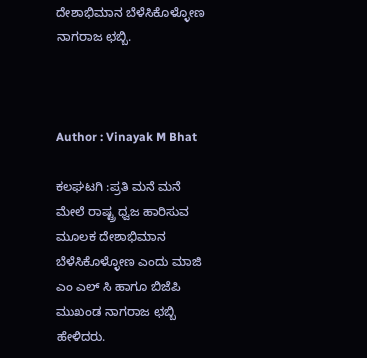ದೇಶಾಭಿಮಾನ ಬೆಳೆಸಿಕೊಳ್ಳೋಣ ನಾಗರಾಜ ಛಬ್ಬಿ.



Author : Vinayak M Bhat

ಕಲಘಟಗಿ :ಪ್ರತಿ ಮನೆ ಮನೆ ಮೇಲೆ ರಾಷ್ಟ್ರ ಧ್ವಜ ಹಾರಿಸುವ ಮೂಲಕ ದೇಶಾಭಿಮಾನ ಬೆಳೆಸಿಕೊಳ್ಳೋಣ ಎಂದು ಮಾಜಿ ಎಂ ಎಲ್ ಸಿ ಹಾಗೂ ಬಿಜೆಪಿ ಮುಖಂಡ ನಾಗರಾಜ ಛಬ್ಬಿ ಹೇಳಿದರು.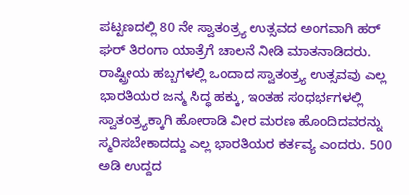ಪಟ್ಟಣದಲ್ಲಿ 80 ನೇ ಸ್ವಾತಂತ್ರ್ಯ ಉತ್ಸವದ ಅಂಗವಾಗಿ ಹರ್ ಘರ್ ತಿರಂಗಾ ಯಾತ್ರೆಗೆ ಚಾಲನೆ ನೀಡಿ ಮಾತನಾಡಿದರು. ರಾಷ್ಟ್ರೀಯ ಹಬ್ಬಗಳಲ್ಲಿ ಒಂದಾದ ಸ್ವಾತಂತ್ರ್ಯ ಉತ್ಸವವು ಎಲ್ಲ ಭಾರತಿಯರ ಜನ್ಮ ಸಿದ್ಧ ಹಕ್ಕು, ಇಂತಹ ಸಂಧರ್ಭಗಳಲ್ಲಿ ಸ್ವಾತಂತ್ರ್ಯಕ್ಕಾಗಿ ಹೋರಾಡಿ ವೀರ ಮರಣ ಹೊಂದಿದವರನ್ನು ಸ್ಮರಿಸಬೇಕಾದದ್ದು ಎಲ್ಲ ಭಾರತಿಯರ ಕರ್ತವ್ಯ ಎಂದರು. 500 ಅಡಿ ಉದ್ದದ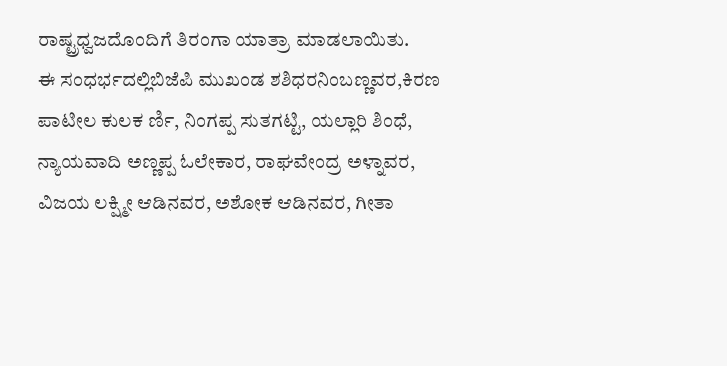ರಾಷ್ಟ್ರಧ್ವಜದೊಂದಿಗೆ ತಿರಂಗಾ ಯಾತ್ರಾ ಮಾಡಲಾಯಿತು.
ಈ ಸಂಧರ್ಭದಲ್ಲಿಬಿಜೆಪಿ ಮುಖಂಡ ಶಶಿಧರನಿಂಬಣ್ಣವರ,ಕಿರಣ ಪಾಟೀಲ ಕುಲಕ ರ್ಣಿ, ನಿಂಗಪ್ಪ ಸುತಗಟ್ಟಿ, ಯಲ್ಲಾರಿ ಶಿಂಧೆ, ನ್ಯಾಯವಾದಿ ಅಣ್ಣಪ್ಪ ಓಲೇಕಾರ, ರಾಘವೇಂದ್ರ ಅಳ್ನಾವರ, ವಿಜಯ ಲಕ್ಷ್ಮೀ ಆಡಿನವರ, ಅಶೋಕ ಆಡಿನವರ, ಗೀತಾ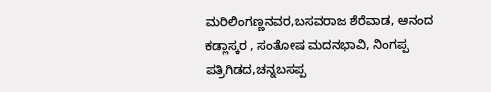ಮರಿಲಿಂಗಣ್ಣನವರ,ಬಸವರಾಜ ಶೆರೆವಾಡ, ಆನಂದ ಕಡ್ಲಾಸ್ಕರ , ಸಂತೋಷ ಮದನಭಾವಿ, ನಿಂಗಪ್ಪ ಪತ್ರಿಗಿಡದ,ಚನ್ನಬಸಪ್ಪ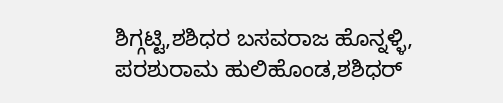ಶಿಗ್ಗಟ್ಟಿ,ಶಶಿಧರ ಬಸವರಾಜ ಹೊನ್ನಳ್ಳಿ, ಪರಶುರಾಮ ಹುಲಿಹೊಂಡ,ಶಶಿಧರ್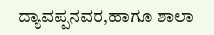ದ್ಯಾವಪ್ಪನವರ,ಹಾಗೂ ಶಾಲಾ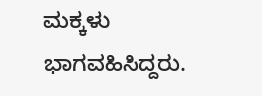ಮಕ್ಕಳು ಭಾಗವಹಿಸಿದ್ದರು.